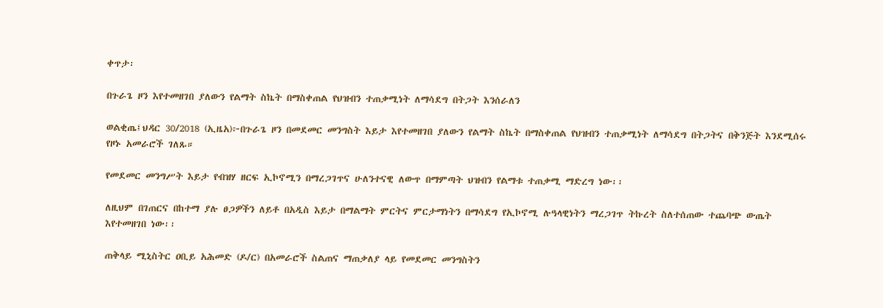ቀጥታ፡

በጉራጌ ዞን እየተመዘገበ ያለውን የልማት ስኬት በማስቀጠል የህዝብን ተጠቃሚነት ለማሳደግ በትጋት እንሰራለን

ወልቂጤ፤ህዳር 30/2018 (ኢዜአ)፦በጉራጌ ዞን በመደመር መንግስት እይታ እየተመዘገበ ያለውን የልማት ስኬት በማስቀጠል የህዝብን ተጠቃሚነት ለማሳደግ በትጋትና በቅንጅት እንደሚሰሩ የዞኑ አመራሮች ገለጹ።

የመደመር መንግሥት እይታ የብዝሃ ዘርፍ ኢኮኖሚን በማረጋገጥና ሁለንተናዊ ለውጥ በማምጣት ህዝብን የልማቱ ተጠቃሚ ማድረግ ነው፡፡

ለዚህም በገጠርና በከተማ ያሉ ፀጋዎችን ለይቶ በአዲስ እይታ በማልማት ምርትና ምርታማነትን በማሳደግ የኢኮኖሚ ሉዓላዊነትን ማረጋገጥ ትኩረት ስለተሰጠው ተጨባጭ ውጤት እየተመዘገበ ነው፡፡

ጠቅላይ ሚኒስትር ዐቢይ አሕመድ (ዶ/ር) በአመራሮች ስልጠና ማጠቃለያ ላይ የመደመር መንግስትን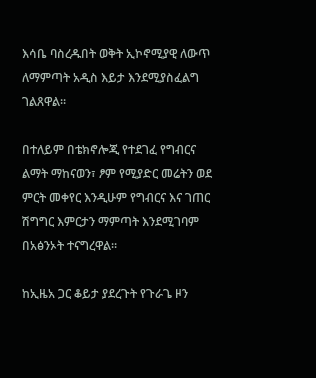እሳቤ ባስረዱበት ወቅት ኢኮኖሚያዊ ለውጥ ለማምጣት አዲስ እይታ እንደሚያስፈልግ ገልጸዋል።

በተለይም በቴክኖሎጂ የተደገፈ የግብርና ልማት ማከናወን፣ ፆም የሚያድር መሬትን ወደ ምርት መቀየር እንዲሁም የግብርና እና ገጠር ሽግግር እምርታን ማምጣት እንደሚገባም በአፅንኦት ተናግረዋል።

ከኢዜአ ጋር ቆይታ ያደረጉት የጉራጌ ዞን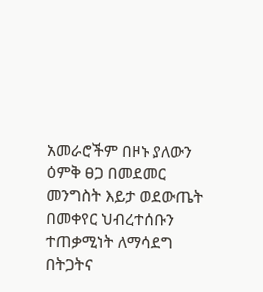አመራሮችም በዞኑ ያለውን ዕምቅ ፀጋ በመደመር መንግስት እይታ ወደውጤት በመቀየር ህብረተሰቡን ተጠቃሚነት ለማሳደግ በትጋትና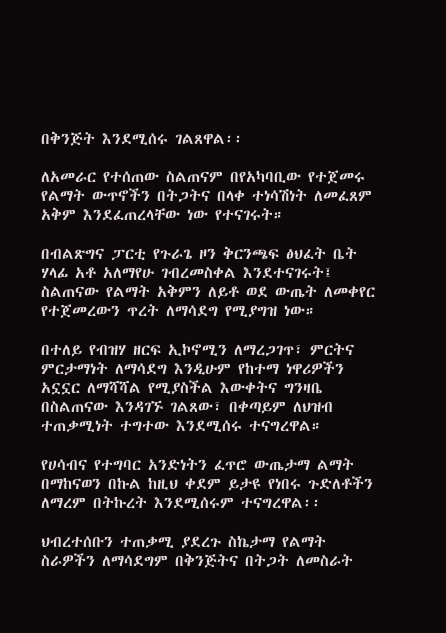በቅንጅት እንደሚሰሩ ገልጸዋል፡፡

ለአመራር የተሰጠው ስልጠናም በየአካባቢው የተጀመሩ የልማት ውጥኖችን በትጋትና በላቀ ተነሳሽነት ለመፈጸም አቅም እንደፈጠረላቸው ነው የተናገሩት።

በብልጽግና ፓርቲ የጉራጌ ዞን ቅርንጫፍ ፅህፈት ቤት ሃላፊ አቶ አለማየሁ ገብረመስቀል እንደተናገሩት፤ ስልጠናው የልማት አቅምን ለይቶ ወደ ውጤት ለመቀየር የተጀመረውን ጥረት ለማሳደግ የሚያግዝ ነው።

በተለይ የብዝሃ ዘርፍ ኢኮኖሚን ለማረጋገጥ፣ ምርትና ምርታማነት ለማሳደግ እንዲሁም የከተማ ነዋሪዎችን አኗኗር ለማሻሻል የሚያስችል እውቀትና ግንዛቤ በስልጠናው እንዳገኙ ገልጸው፣ በቀጣይም ለህዝብ ተጠቃሚነት ተግተው እንደሚሰሩ ተናግረዋል።

የሀሳብና የተግባር አንድነትን ፈጥሮ ውጤታማ ልማት በማከናወን በኩል ከዚህ ቀደም ይታዩ የነበሩ ጉድለቶችን ለማረም በትኩረት እንደሚሰሩም ተናግረዋል፡፡

ህብረተሰቡን ተጠቃሚ ያደረጉ ስኬታማ የልማት ስራዎችን ለማሳደግም በቅንጅትና በትጋት ለመስራት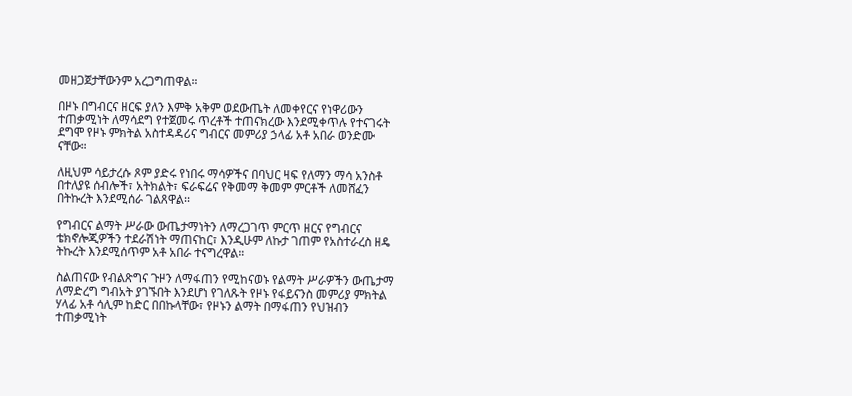መዘጋጀታቸውንም አረጋግጠዋል።

በዞኑ በግብርና ዘርፍ ያለን እምቅ አቅም ወደውጤት ለመቀየርና የነዋሪውን ተጠቃሚነት ለማሳደግ የተጀመሩ ጥረቶች ተጠናክረው እንደሚቀጥሉ የተናገሩት ደግሞ የዞኑ ምክትል አስተዳዳሪና ግብርና መምሪያ ኃላፊ አቶ አበራ ወንድሙ ናቸው።

ለዚህም ሳይታረሱ ጾም ያድሩ የነበሩ ማሳዎችና በባህር ዛፍ የለማን ማሳ አንስቶ በተለያዩ ሰብሎች፣ አትክልት፣ ፍራፍሬና የቅመማ ቅመም ምርቶች ለመሸፈን በትኩረት እንደሚሰራ ገልጸዋል፡፡

የግብርና ልማት ሥራው ውጤታማነትን ለማረጋገጥ ምርጥ ዘርና የግብርና ቴክኖሎጂዎችን ተደራሽነት ማጠናከር፣ እንዲሁም ለኩታ ገጠም የአስተራረስ ዘዴ ትኩረት እንደሚሰጥም አቶ አበራ ተናግረዋል።

ስልጠናው የብልጽግና ጉዞን ለማፋጠን የሚከናወኑ የልማት ሥራዎችን ውጤታማ ለማድረግ ግብአት ያገኙበት እንደሆነ የገለጹት የዞኑ የፋይናንስ መምሪያ ምክትል ሃላፊ አቶ ሳሊም ከድር በበኩላቸው፣ የዞኑን ልማት በማፋጠን የህዝብን ተጠቃሚነት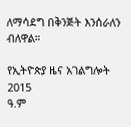ለማሳደግ በቅንጅት እንሰራለን ብለዋል።

የኢትዮጵያ ዜና አገልግሎት
2015
ዓ.ም